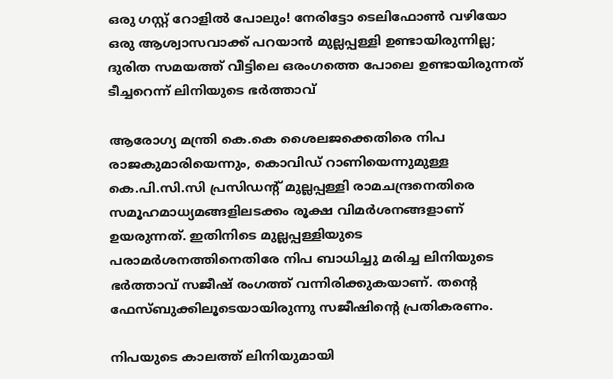ഒരു ഗസ്റ്റ് റോളില്‍ പോലും! നേരിട്ടോ ടെലിഫോണ്‍ വഴിയോ ഒരു ആശ്വാസവാക്ക് പറയാന്‍ മുല്ലപ്പള്ളി ഉണ്ടായിരുന്നില്ല; ദുരിത സമയത്ത് വീട്ടിലെ ഒരംഗത്തെ പോലെ ഉണ്ടായിരുന്നത് ടീച്ചറെന്ന് ലിനിയുടെ ഭര്‍ത്താവ്

ആരോഗ്യ മന്ത്രി കെ.കെ ശൈലജക്കെതിരെ നിപ രാജകുമാരിയെന്നും, കൊവിഡ് റാണിയെന്നുമുള്ള കെ.പി.സി.സി പ്രസിഡന്റ് മുല്ലപ്പള്ളി രാമചന്ദ്രനെതിരെ സമൂഹമാധ്യമങ്ങളിലടക്കം രൂക്ഷ വിമര്‍ശനങ്ങളാണ് ഉയരുന്നത്. ഇതിനിടെ മുല്ലപ്പള്ളിയുടെ പരാമര്‍ശനത്തിനെതിരേ നിപ ബാധിച്ചു മരിച്ച ലിനിയുടെ ഭര്‍ത്താവ് സജീഷ് രംഗത്ത് വന്നിരിക്കുകയാണ്. തന്റെ ഫേസ്ബുക്കിലൂടെയായിരുന്നു സജീഷിന്റെ പ്രതികരണം.

നിപയുടെ കാലത്ത് ലിനിയുമായി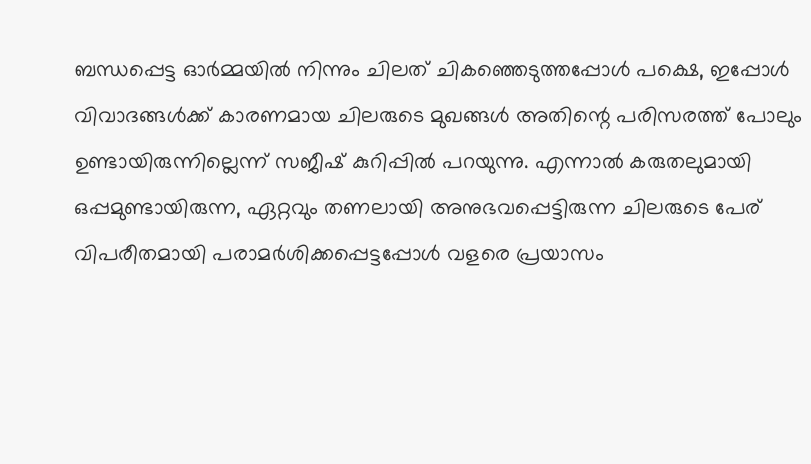ബന്ധപ്പെട്ട ഓര്‍മ്മയില്‍ നിന്നും ചിലത് ചികഞ്ഞെടുത്തപ്പോള്‍ പക്ഷെ, ഇപ്പോള്‍ വിവാദങ്ങള്‍ക്ക് കാരണമായ ചിലരുടെ മുഖങ്ങള്‍ അതിന്റെ പരിസരത്ത് പോലും ഉണ്ടായിരുന്നില്ലെന്ന് സജീഷ് കുറിപ്പില്‍ പറയുന്നു. എന്നാല്‍ കരുതലുമായി ഒപ്പമുണ്ടായിരുന്ന, ഏറ്റവും തണലായി അനുഭവപ്പെട്ടിരുന്ന ചിലരുടെ പേര് വിപരീതമായി പരാമര്‍ശിക്കപ്പെട്ടപ്പോള്‍ വളരെ പ്രയാസം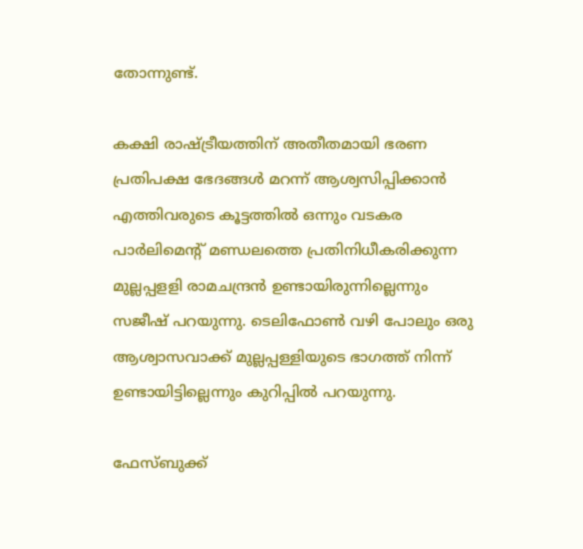തോന്നുണ്ട്.

കക്ഷി രാഷ്ട്രീയത്തിന് അതീതമായി ഭരണ പ്രതിപക്ഷ ഭേദങ്ങള്‍ മറന്ന് ആശ്വസിപ്പിക്കാന്‍ എത്തിവരുടെ കൂട്ടത്തില്‍ ഒന്നും വടകര പാര്‍ലിമെന്റ് മണ്ഡലത്തെ പ്രതിനിധീകരിക്കുന്ന മുല്ലപ്പളളി രാമചന്ദ്രന്‍ ഉണ്ടായിരുന്നില്ലെന്നും സജീഷ് പറയുന്നു. ടെലിഫോണ്‍ വഴി പോലും ഒരു ആശ്വാസവാക്ക് മുല്ലപ്പള്ളിയുടെ ഭാഗത്ത് നിന്ന് ഉണ്ടായിട്ടില്ലെന്നും കുറിപ്പില്‍ പറയുന്നു.

ഫേസ്ബുക്ക്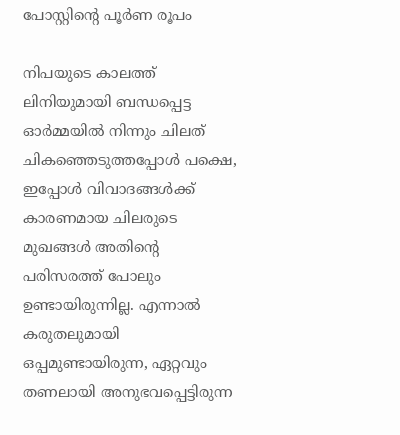പോസ്റ്റിന്റെ പൂര്‍ണ രൂപം

നിപയുടെ കാലത്ത് ലിനിയുമായി ബന്ധപ്പെട്ട ഓര്‍മ്മയില്‍ നിന്നും ചിലത് ചികഞ്ഞെടുത്തപ്പോള്‍ പക്ഷെ, ഇപ്പോള്‍ വിവാദങ്ങള്‍ക്ക് കാരണമായ ചിലരുടെ മുഖങ്ങള്‍ അതിന്റെ പരിസരത്ത് പോലും ഉണ്ടായിരുന്നില്ല. എന്നാല്‍ കരുതലുമായി ഒപ്പമുണ്ടായിരുന്ന, ഏറ്റവും തണലായി അനുഭവപ്പെട്ടിരുന്ന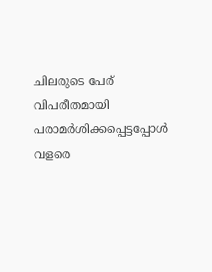ചിലരുടെ പേര് വിപരീതമായി പരാമര്‍ശിക്കപ്പെട്ടപ്പോള്‍ വളരെ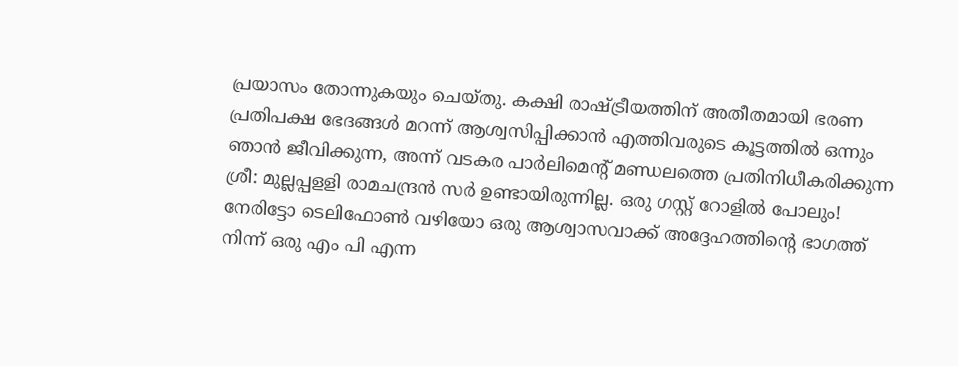പ്രയാസം തോന്നുകയും ചെയ്തു. കക്ഷി രാഷ്ട്രീയത്തിന് അതീതമായി ഭരണ പ്രതിപക്ഷ ഭേദങ്ങള്‍ മറന്ന് ആശ്വസിപ്പിക്കാന്‍ എത്തിവരുടെ കൂട്ടത്തില്‍ ഒന്നും ഞാന്‍ ജീവിക്കുന്ന, അന്ന് വടകര പാര്‍ലിമെന്റ് മണ്ഡലത്തെ പ്രതിനിധീകരിക്കുന്ന ശ്രീ: മുല്ലപ്പളളി രാമചന്ദ്രന്‍ സര്‍ ഉണ്ടായിരുന്നില്ല. ഒരു ഗസ്റ്റ് റോളില്‍ പോലും! നേരിട്ടോ ടെലിഫോണ്‍ വഴിയോ ഒരു ആശ്വാസവാക്ക് അദ്ദേഹത്തിന്റെ ഭാഗത്ത് നിന്ന് ഒരു എം പി എന്ന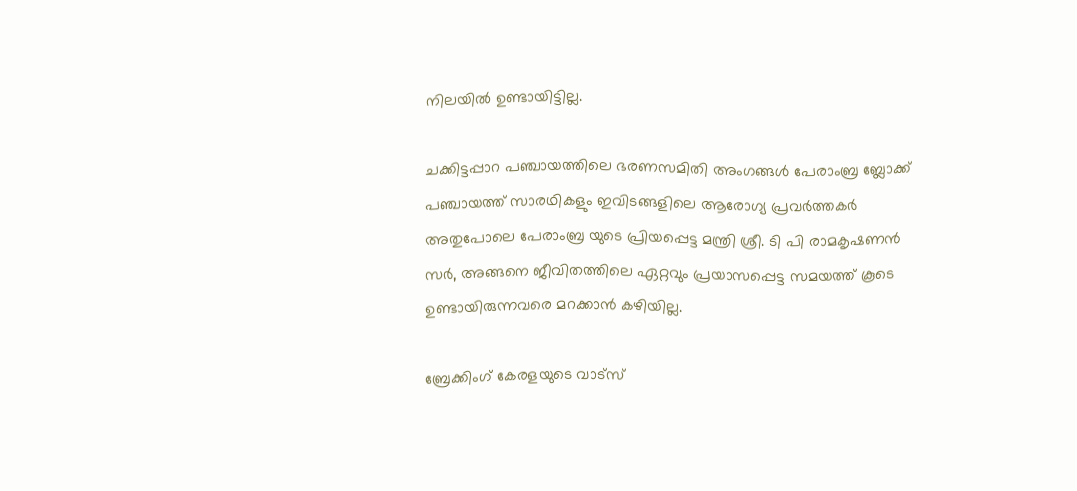നിലയില്‍ ഉണ്ടായിട്ടില്ല.

ചക്കിട്ടപ്പാറ പഞ്ചായത്തിലെ ഭരണസമിതി അംഗങ്ങള്‍ പേരാംബ്ര ബ്ലോക്ക് പഞ്ചായത്ത് സാരഥികളും ഇവിടങ്ങളിലെ ആരോഗ്യ പ്രവര്‍ത്തകര്‍ അതുപോലെ പേരാംബ്ര യുടെ പ്രിയപ്പെട്ട മന്ത്രി ശ്രീ. ടി പി രാമകൃഷണന്‍ സര്‍, അങ്ങനെ ജീവിതത്തിലെ ഏറ്റവും പ്രയാസപ്പെട്ട സമയത്ത് കൂടെ ഉണ്ടായിരുന്നവരെ മറക്കാന്‍ കഴിയില്ല.

ബ്രേക്കിംഗ് കേരളയുടെ വാട്സ്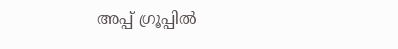അപ്പ് ഗ്രൂപ്പിൽ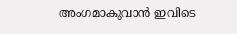അംഗമാകുവാൻ ഇവിടെ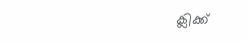ക്ലിക്ക്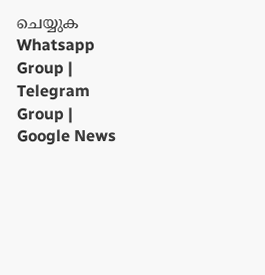ചെയ്യുക Whatsapp Group | Telegram Group | Google News